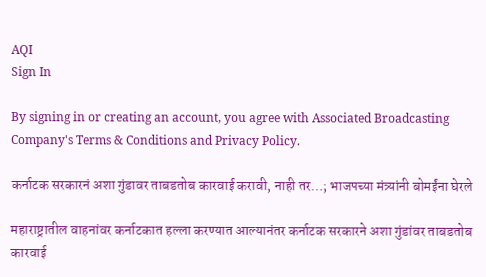AQI
Sign In

By signing in or creating an account, you agree with Associated Broadcasting Company's Terms & Conditions and Privacy Policy.

कर्नाटक सरकारनं अशा गुंडावर ताबडतोब कारवाई करावी, नाही तर…; भाजपच्या मंत्र्यांनी बोमईंना घेरले

महाराष्ट्रातील वाहनांवर कर्नाटकात हल्ला करण्यात आल्यानंतर कर्नाटक सरकारने अशा गुंडांवर ताबडतोब कारवाई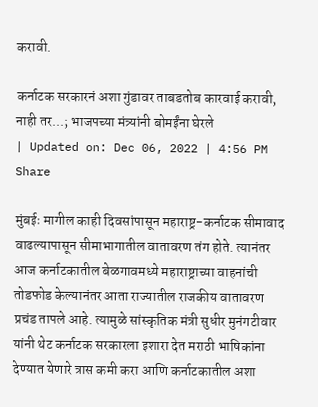करावी.

कर्नाटक सरकारनं अशा गुंडावर ताबडतोब कारवाई करावी, नाही तर...; भाजपच्या मंत्र्यांनी बोमईंना घेरले
| Updated on: Dec 06, 2022 | 4:56 PM
Share

मुंबईः मागील काही दिवसांपासून महाराष्ट्र-कर्नाटक सीमावाद वाढल्यापासून सीमाभागातील वातावरण तंग होते. त्यानंतर आज कर्नाटकातील बेळगावमध्ये महाराष्ट्राच्या वाहनांची तोडफोड केल्यानंतर आता राज्यातील राजकीय वातावरण प्रचंड तापले आहे. त्यामुळे सांस्कृतिक मंत्री सुधीर मुनंगटीवार यांनी थेट कर्नाटक सरकारला इशारा देत मराठी भाषिकांना देण्यात येणारे त्रास कमी करा आणि कर्नाटकातील अशा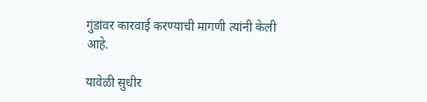गुंडांवर कारवाई करण्याची मागणी त्यांनी केली आहे.

यावेळी सुधीर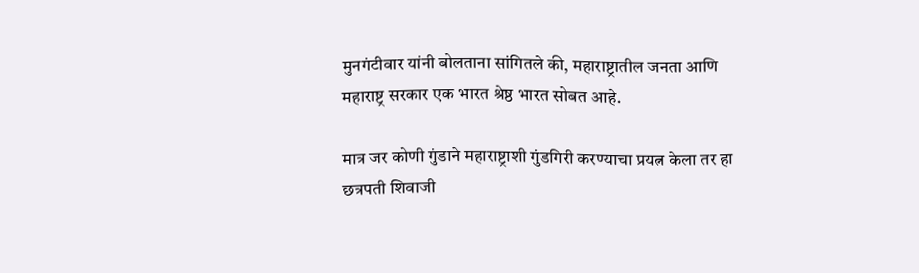मुनगंटीवार यांनी बोलताना सांगितले की, महाराष्ट्रातील जनता आणि महाराष्ट्र सरकार एक भारत श्रेष्ठ भारत सोबत आहे.

मात्र जर कोणी गुंडाने महाराष्ट्राशी गुंडगिरी करण्याचा प्रयत्न केला तर हा छत्रपती शिवाजी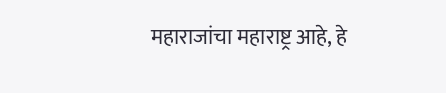महाराजांचा महाराष्ट्र आहे, हे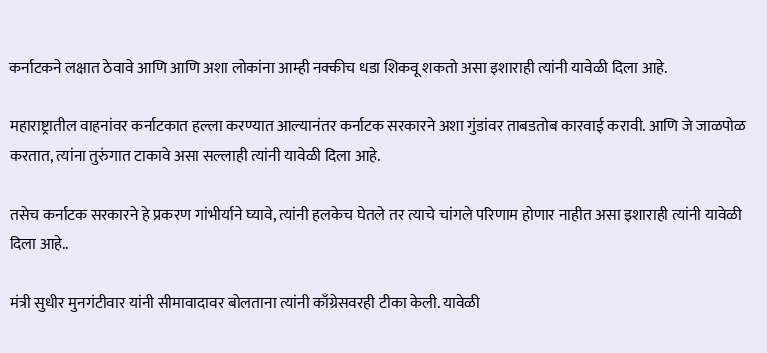कर्नाटकने लक्षात ठेवावे आणि आणि अशा लोकांना आम्ही नक्कीच धडा शिकवू शकतो असा इशाराही त्यांनी यावेळी दिला आहे.

महाराष्ट्रातील वाहनांवर कर्नाटकात हल्ला करण्यात आल्यानंतर कर्नाटक सरकारने अशा गुंडांवर ताबडतोब कारवाई करावी. आणि जे जाळपोळ करतात, त्यांना तुरुंगात टाकावे असा सल्लाही त्यांनी यावेळी दिला आहे.

तसेच कर्नाटक सरकारने हे प्रकरण गांभीर्याने घ्यावे, त्यांनी हलकेच घेतले तर त्याचे चांगले परिणाम होणार नाहीत असा इशाराही त्यांनी यावेळी दिला आहे..

मंत्री सुधीर मुनगंटीवार यांनी सीमावादावर बोलताना त्यांनी काँग्रेसवरही टीका केली. यावेळी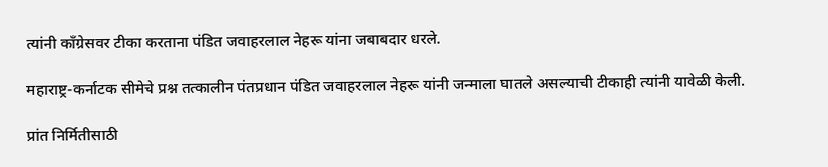त्यांनी काँग्रेसवर टीका करताना पंडित जवाहरलाल नेहरू यांना जबाबदार धरले.

महाराष्ट्र-कर्नाटक सीमेचे प्रश्न तत्कालीन पंतप्रधान पंडित जवाहरलाल नेहरू यांनी जन्माला घातले असल्याची टीकाही त्यांनी यावेळी केली.

प्रांत निर्मितीसाठी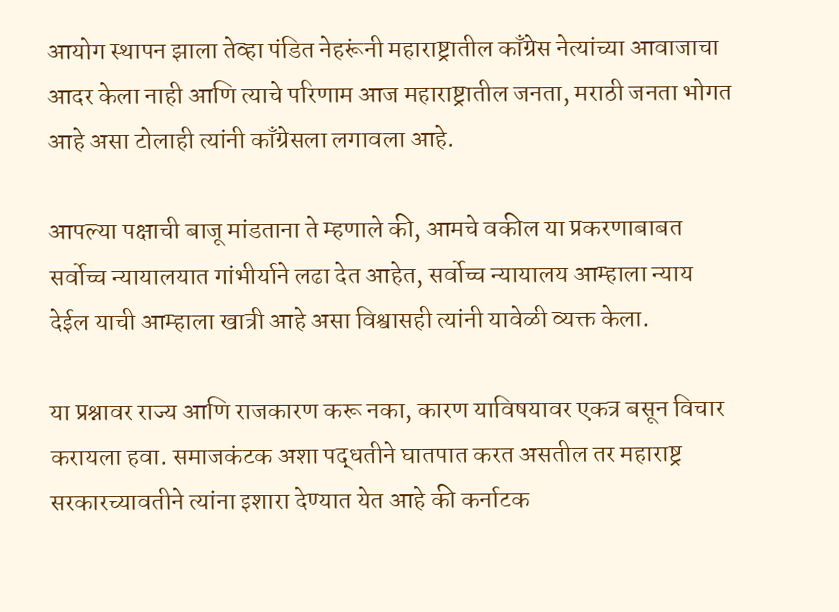आयोग स्थापन झाला तेव्हा पंडित नेहरूंनी महाराष्ट्रातील काँग्रेस नेत्यांच्या आवाजाचा आदर केला नाही आणि त्याचे परिणाम आज महाराष्ट्रातील जनता, मराठी जनता भोगत आहे असा टोलाही त्यांनी काँग्रेसला लगावला आहे.

आपल्या पक्षाची बाजू मांडताना ते म्हणाले की, आमचे वकील या प्रकरणाबाबत सर्वोच्च न्यायालयात गांभीर्याने लढा देत आहेत, सर्वोच्च न्यायालय आम्हाला न्याय देईल याची आम्हाला खात्री आहे असा विश्वासही त्यांनी यावेळी व्यक्त केला.

या प्रश्नावर राज्य आणि राजकारण करू नका, कारण याविषयावर एकत्र बसून विचार करायला हवा. समाजकंटक अशा पद्धतीने घातपात करत असतील तर महाराष्ट्र सरकारच्यावतीने त्यांना इशारा देण्यात येत आहे की कर्नाटक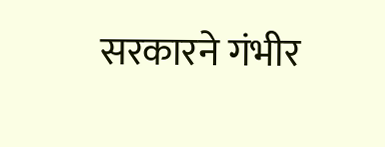सरकारने गंभीर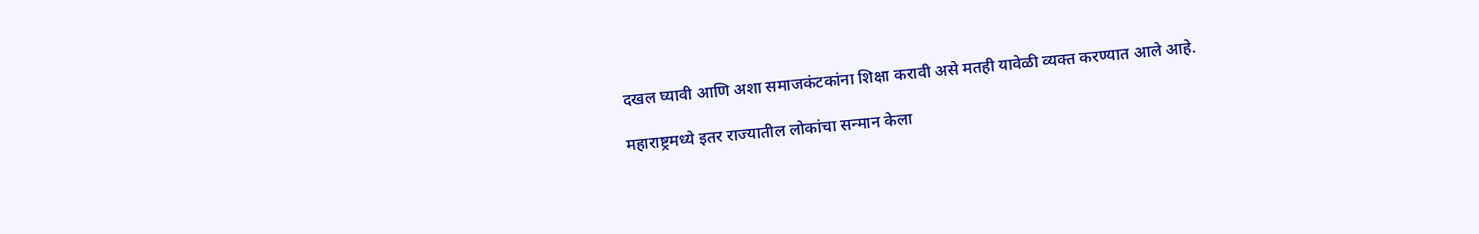दखल घ्यावी आणि अशा समाजकंटकांना शिक्षा करावी असे मतही यावेळी व्यक्त करण्यात आले आहे.

महाराष्ट्रमध्ये इतर राज्यातील लोकांचा सन्मान केला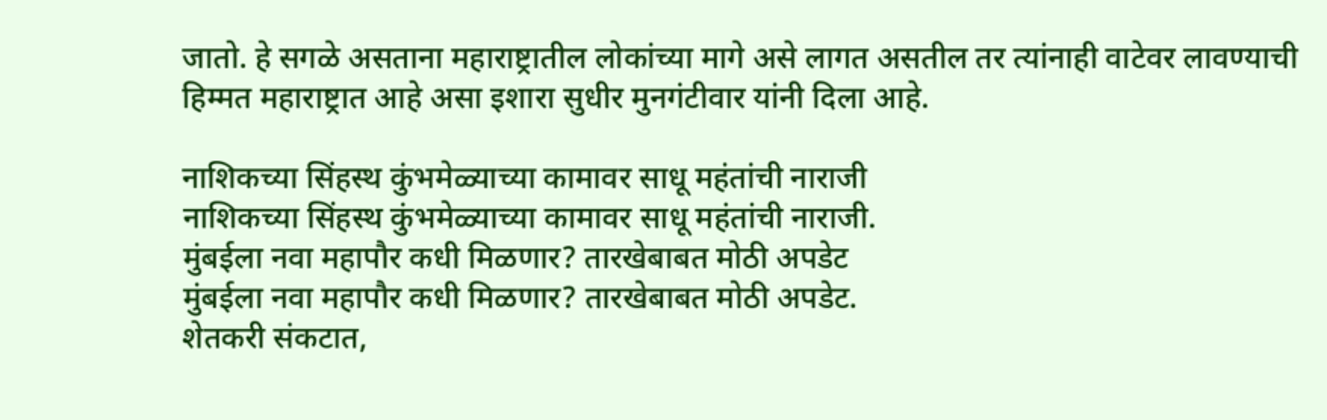जातो. हे सगळे असताना महाराष्ट्रातील लोकांच्या मागे असे लागत असतील तर त्यांनाही वाटेवर लावण्याची हिम्मत महाराष्ट्रात आहे असा इशारा सुधीर मुनगंटीवार यांनी दिला आहे.

नाशिकच्या सिंहस्थ कुंभमेळ्याच्या कामावर साधू महंतांची नाराजी
नाशिकच्या सिंहस्थ कुंभमेळ्याच्या कामावर साधू महंतांची नाराजी.
मुंबईला नवा महापौर कधी मिळणार? तारखेबाबत मोठी अपडेट
मुंबईला नवा महापौर कधी मिळणार? तारखेबाबत मोठी अपडेट.
शेतकरी संकटात,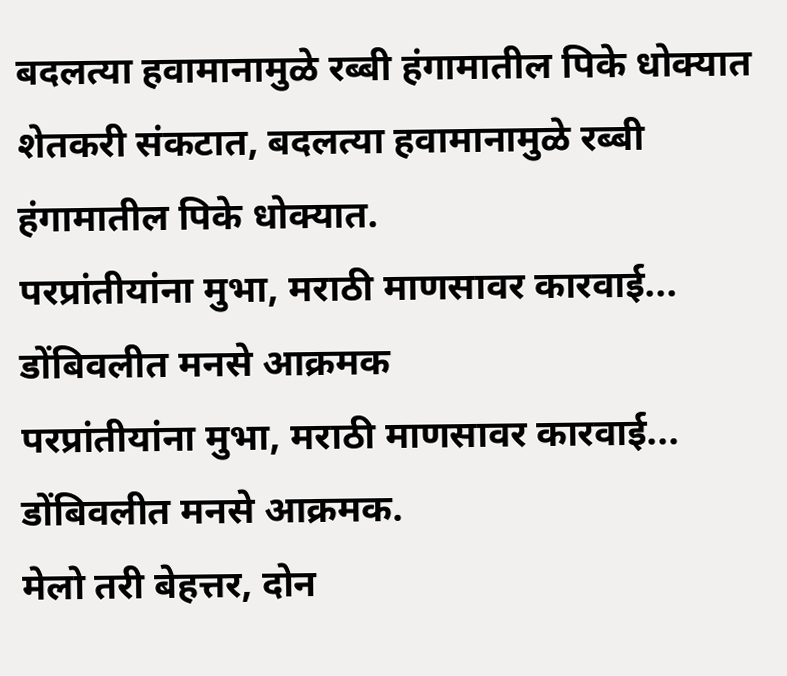बदलत्या हवामानामुळे रब्बी हंगामातील पिके धोक्यात
शेतकरी संकटात, बदलत्या हवामानामुळे रब्बी हंगामातील पिके धोक्यात.
परप्रांतीयांना मुभा, मराठी माणसावर कारवाई... डोंबिवलीत मनसे आक्रमक
परप्रांतीयांना मुभा, मराठी माणसावर कारवाई... डोंबिवलीत मनसे आक्रमक.
मेलो तरी बेहत्तर, दोन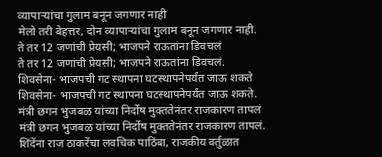व्यापाऱ्यांचा गुलाम बनून जगणार नाही
मेलो तरी बेहत्तर, दोन व्यापाऱ्यांचा गुलाम बनून जगणार नाही.
ते तर 12 जणांची प्रेयसी; भाजपने राऊतांना डिवचलं
ते तर 12 जणांची प्रेयसी; भाजपने राऊतांना डिवचलं.
शिवसेना- भाजपची गट स्थापना घटस्थापनेपर्यंत जाऊ शकते
शिवसेना- भाजपची गट स्थापना घटस्थापनेपर्यंत जाऊ शकते.
मंत्री छगन भुजबळ यांच्या निर्दोष मुक्ततेनंतर राजकारण तापलं
मंत्री छगन भुजबळ यांच्या निर्दोष मुक्ततेनंतर राजकारण तापलं.
शिंदेंना राज ठाकरेंचा लवचिक पाठिंबा, राजकीय वर्तुळात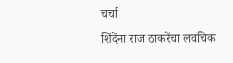चर्चा
शिंदेंना राज ठाकरेंचा लवचिक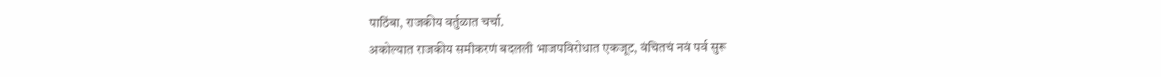पाठिंबा, राजकीय वर्तुळात चर्चा.
अकोल्यात राजकीय समीकरणं बदलली भाजपविरोधात एकजूट, वंचितचं नवं पर्व सुरू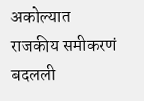अकोल्यात राजकीय समीकरणं बदलली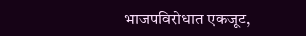भाजपविरोधात एकजूट,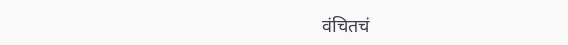वंचितचं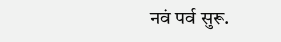नवं पर्व सुरू.